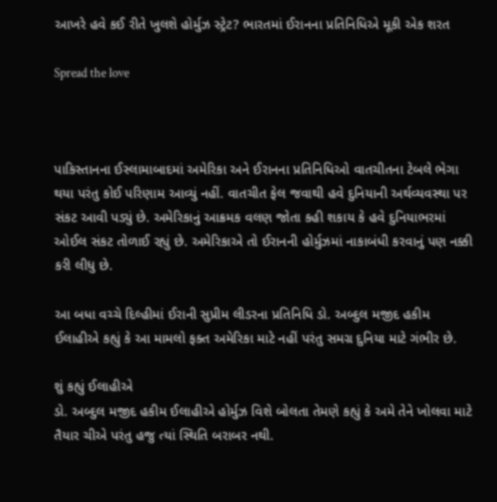આખરે હવે કઈ રીતે ખુલશે હોર્મુઝ સ્ટ્રેટ? ભારતમાં ઈરાનના પ્રતિનિધિએ મૂકી એક શરત

Spread the love



પાકિસ્તાનના ઈસ્લામાબાદમાં અમેરિકા અને ઈરાનના પ્રતિનિધિઓ વાતચીતના ટેબલે ભેગા થયા પરંતુ કોઈ પરિણામ આવ્યું નહીં. વાતચીત ફેલ જવાથી હવે દુનિયાની અર્થવ્યવસ્થા પર સંકટ આવી પડ્યું છે. અમેરિકાનું આક્રમક વલણ જોતા કહી શકાય કે હવે દુનિયાભરમાં ઓઈલ સંકટ તોળાઈ રહ્યું છે. અમેરિકાએ તો ઈરાનની હોર્મુઝમાં નાકાબંધી કરવાનું પણ નક્કી કરી લીધુ છે.

આ બધા વચ્ચે દિલ્હીમાં ઈરાની સુપ્રીમ લીડરના પ્રતિનિધિ ડો. અબ્દુલ મજીદ હકીમ ઈલાહીએ કહ્યું કે આ મામલો ફક્ત અમેરિકા માટે નહીં પરંતુ સમગ્ર દુનિયા માટે ગંભીર છે.

શું કહ્યું ઈલાહીએ
ડો. અબ્દુલ મજીદ હકીમ ઈલાહીએ હોર્મુઝ વિશે બોલતા તેમણે કહ્યું કે અમે તેને ખોલવા માટે તૈયાર ચીએ પરંતુ હજુ ત્યાં સ્થિતિ બરાબર નથી.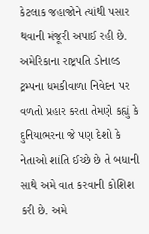કેટલાક જહાજોને ત્યાંથી પસાર થવાની મંજૂરી અપાઈ રહી છે. અમેરિકાના રાષ્ટ્રપતિ ડોનાલ્ડ ટ્રમ્પના ધમકીવાળા નિવેદન પર વળતો પ્રહાર કરતા તેમણે કહ્યું કે દુનિયાભરના જે પણ દેશો કે નેતાઓ શાંતિ ઈચ્છે છે તે બધાની સાથે અમે વાત કરવાની કોશિશ કરી છે. અમે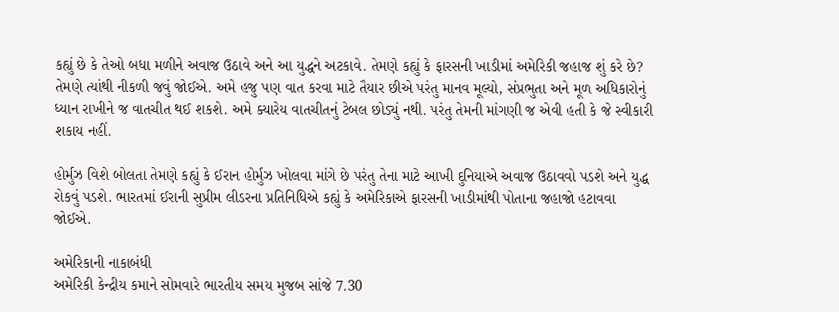કહ્યું છે કે તેઓ બધા મળીને અવાજ ઉઠાવે અને આ યુદ્ધને અટકાવે. તેમણે કહ્યું કે ફારસની ખાડીમાં અમેરિકી જહાજ શું કરે છે? તેમણે ત્યાંથી નીકળી જવું જોઈએ. અમે હજુ પણ વાત કરવા માટે તૈયાર છીએ પરંતુ માનવ મૂલ્યો, સંપ્રભુતા અને મૂળ અધિકારોનું ધ્યાન રાખીને જ વાતચીત થઈ શકશે. અમે ક્યારેય વાતચીતનું ટેબલ છોડ્યું નથી. પરંતુ તેમની માંગણી જ એવી હતી કે જે સ્વીકારી શકાય નહીં.

હોર્મુઝ વિશે બોલતા તેમણે કહ્યું કે ઈરાન હોર્મુઝ ખોલવા માંગે છે પરંતુ તેના માટે આખી દુનિયાએ અવાજ ઉઠાવવો પડશે અને યુદ્ધ રોકવું પડશે. ભારતમાં ઈરાની સુપ્રીમ લીડરના પ્રતિનિધિએ કહ્યું કે અમેરિકાએ ફારસની ખાડીમાંથી પોતાના જહાજો હટાવવા જોઈએ.

અમેરિકાની નાકાબંધી
અમેરિકી કેન્દ્રીય કમાને સોમવારે ભારતીય સમય મુજબ સાંજે 7.30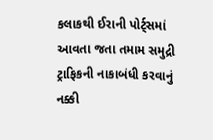કલાકથી ઈરાની પોર્ટ્સમાં આવતા જતા તમામ સમુદ્રી ટ્રાફિકની નાકાબંધી કરવાનું નક્કી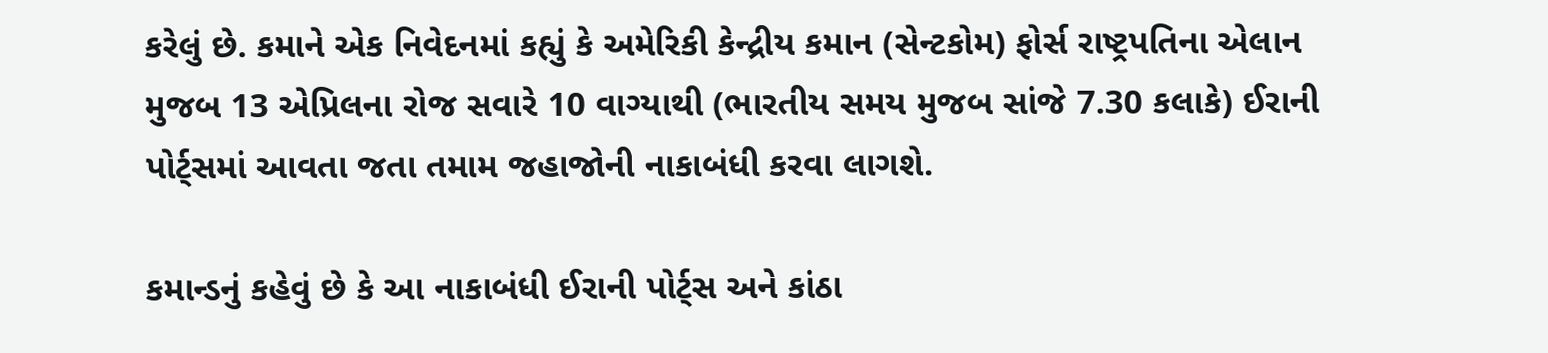કરેલું છે. કમાને એક નિવેદનમાં કહ્યું કે અમેરિકી કેન્દ્રીય કમાન (સેન્ટકોમ) ફોર્સ રાષ્ટ્રપતિના એલાન મુજબ 13 એપ્રિલના રોજ સવારે 10 વાગ્યાથી (ભારતીય સમય મુજબ સાંજે 7.30 કલાકે) ઈરાની પોર્ટ્સમાં આવતા જતા તમામ જહાજોની નાકાબંધી કરવા લાગશે.

કમાન્ડનું કહેવું છે કે આ નાકાબંધી ઈરાની પોર્ટ્સ અને કાંઠા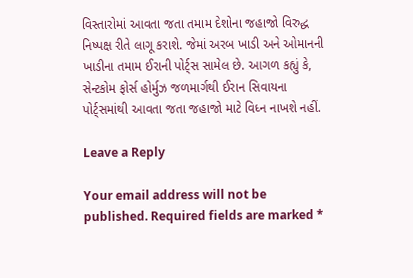વિસ્તારોમાં આવતા જતા તમામ દેશોના જહાજો વિરુદ્ધ નિષ્પક્ષ રીતે લાગૂ કરાશે. જેમાં અરબ ખાડી અને ઓમાનની ખાડીના તમામ ઈરાની પોર્ટ્સ સામેલ છે. આગળ કહ્યું કે, સેન્ટકોમ ફોર્સ હોર્મુઝ જળમાર્ગથી ઈરાન સિવાયના પોર્ટ્સમાંથી આવતા જતા જહાજો માટે વિધ્ન નાખશે નહીં.

Leave a Reply

Your email address will not be published. Required fields are marked *